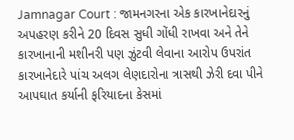Jamnagar Court : જામનગરના એક કારખાનેદારનું અપહરણ કરીને 20 દિવસ સુધી ગોંધી રાખવા અને તેને કારખાનાની મશીનરી પણ ઝુંટવી લેવાના આરોપ ઉપરાંત કારખાનેદારે પાંચ અલગ લેણદારોના ત્રાસથી ઝેરી દવા પીને આપઘાત કર્યાની ફરિયાદના કેસમાં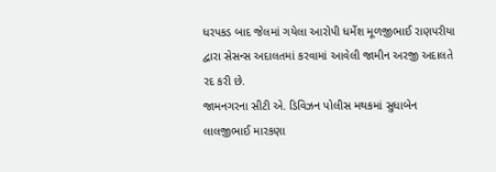ધરપકડ બાદ જેલમાં ગયેલા આરોપી ધર્મેશ મૂળજીભાઈ રાણપરીયા દ્વારા સેસન્સ અદાલતમાં કરવામાં આવેલી જામીન અરજી અદાલતે રદ કરી છે.
જામનગરના સીટી એ. ડિવિઝન પોલીસ મથકમાં સુધાબેન લાલજીભાઈ મારકણા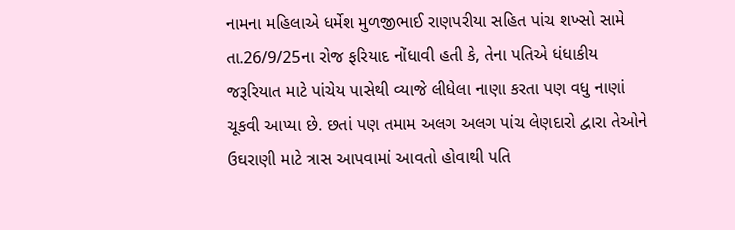નામના મહિલાએ ધર્મેશ મુળજીભાઈ રાણપરીયા સહિત પાંચ શખ્સો સામે તા.26/9/25ના રોજ ફરિયાદ નોંધાવી હતી કે, તેના પતિએ ધંધાકીય જરૂરિયાત માટે પાંચેય પાસેથી વ્યાજે લીધેલા નાણા કરતા પણ વધુ નાણાં ચૂકવી આપ્યા છે. છતાં પણ તમામ અલગ અલગ પાંચ લેણદારો દ્વારા તેઓને ઉઘરાણી માટે ત્રાસ આપવામાં આવતો હોવાથી પતિ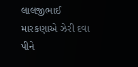લાલજીભાઈ મારકણાએ ઝેરી દવા પીને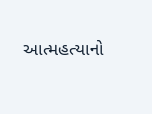આત્મહત્યાનો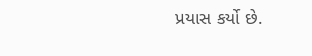પ્રયાસ કર્યો છે.